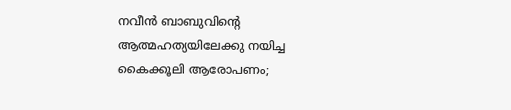നവീന്‍ ബാബുവിന്റെ ആത്മഹത്യയിലേക്കു നയിച്ച കൈക്കൂലി ആരോപണം;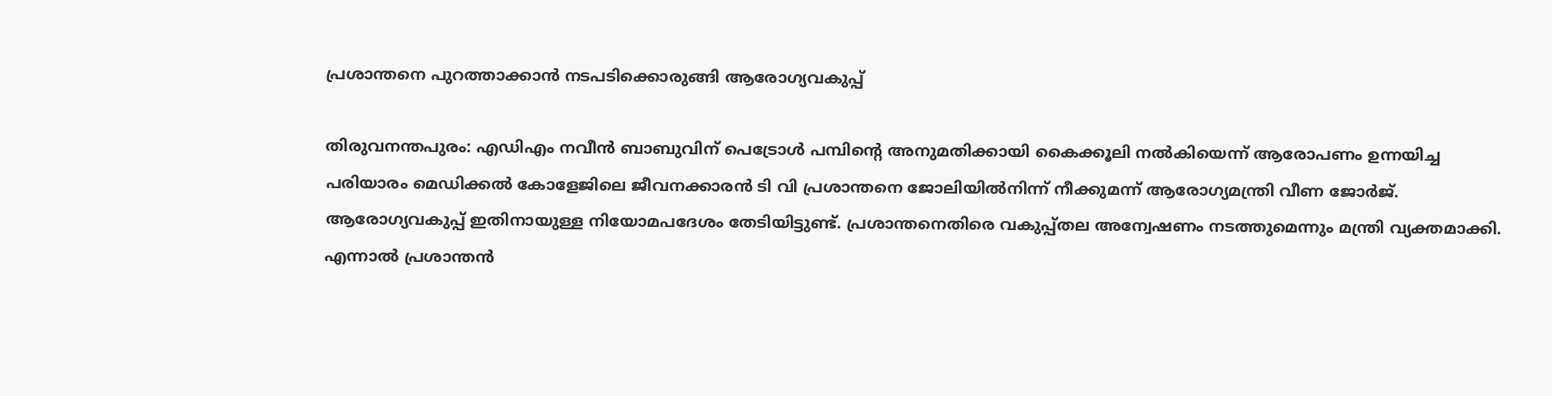പ്രശാന്തനെ പുറത്താക്കാന്‍ നടപടിക്കൊരുങ്ങി ആരോഗ്യവകുപ്പ്

തിരുവനന്തപുരം: എഡിഎം നവീന്‍ ബാബുവിന് പെട്രോള്‍ പമ്പിന്റെ അനുമതിക്കായി കൈക്കൂലി നല്‍കിയെന്ന് ആരോപണം ഉന്നയിച്ച പരിയാരം മെഡിക്കല്‍ കോളേജിലെ ജീവനക്കാരന്‍ ടി വി പ്രശാന്തനെ ജോലിയില്‍നിന്ന് നീക്കുമന്ന് ആരോഗ്യമന്ത്രി വീണ ജോര്‍ജ്. ആരോഗ്യവകുപ്പ് ഇതിനായുള്ള നിയോമപദേശം തേടിയിട്ടുണ്ട്. പ്രശാന്തനെതിരെ വകുപ്പ്തല അന്വേഷണം നടത്തുമെന്നും മന്ത്രി വ്യക്തമാക്കി. എന്നാല്‍ പ്രശാന്തന്‍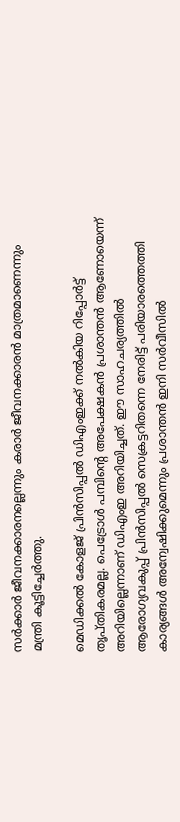സര്‍ക്കാര്‍ ജീവനക്കാരനല്ലെന്നും കരാര്‍ ജീവനക്കാരന്‍ മാത്രമാണെന്നും മന്ത്രി കൂട്ടിച്ചേര്‍ത്തു.

മെഡിക്കല്‍ കോളജ് പ്രിന്‍സിപ്പല്‍ ഡിഎംഇക്ക് നല്‍കിയ റിപ്പോര്‍ട്ട് തൃപ്തികരമല്ല. പെട്രോള്‍ പമ്പിന്റെ അപേക്ഷകന്‍ പ്രശാന്തന്‍ ആണോയെന്ന് അറിയില്ലെന്നാണ് ഡിഎംഇ അറിയിച്ചത്. ഈ സാഹചര്യത്തില്‍ ആരോഗ്യവകുപ്പ് പ്രിന്‍സിപ്പല്‍ സെക്രട്ടറിതന്നെ നേരിട്ട് പരിയാരത്തെത്തി കാര്യങ്ങള്‍ അന്വേഷിക്കുമെന്നും പ്രശാന്തന്‍ ഇനി സര്‍വീസില്‍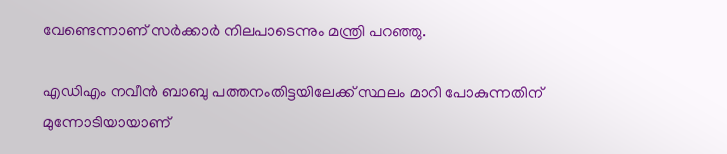വേണ്ടെന്നാണ് സര്‍ക്കാര്‍ നിലപാടെന്നും മന്ത്രി പറഞ്ഞു.

എഡിഎം നവീന്‍ ബാബു പത്തനംതിട്ടയിലേക്ക് സ്ഥലം മാറി പോകുന്നതിന് മുന്നോടിയായാണ്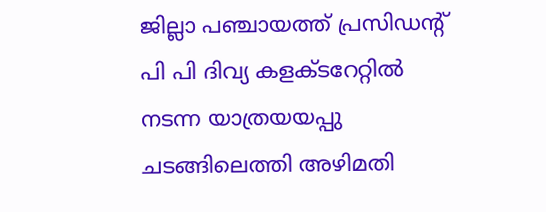ജില്ലാ പഞ്ചായത്ത് പ്രസിഡന്റ് പി പി ദിവ്യ കളക്ടറേറ്റില്‍ നടന്ന യാത്രയയപ്പു ചടങ്ങിലെത്തി അഴിമതി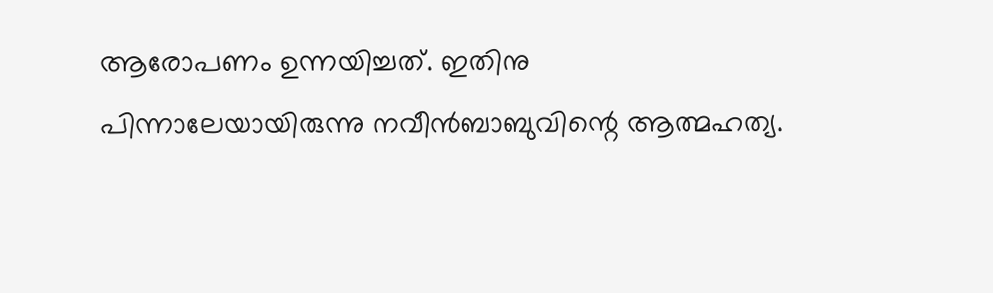ആരോപണം ഉന്നയിച്ചത്. ഇതിനു പിന്നാലേയായിരുന്നു നവീന്‍ബാബുവിന്റെ ആത്മഹത്യ.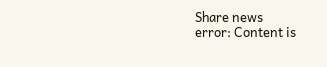Share news
error: Content is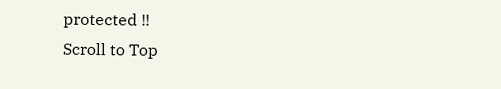protected !!
Scroll to Top